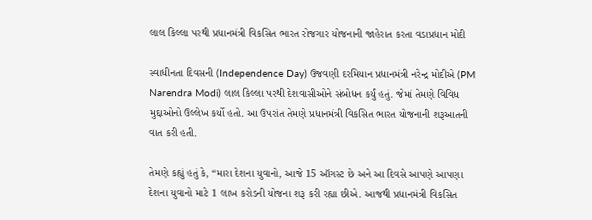લાલ કિલ્લા પરથી પ્રધાનમંત્રી વિકસિત ભારત રોજગાર યોજનાની જાહેરાત કરતા વડાપ્રધાન મોદી

સ્વાધીનતા દિવસની (Independence Day) ઉજવણી દરમિયાન પ્રધાનમંત્રી નરેન્દ્ર મોદીએ (PM Narendra Modi) લાલ કિલ્લા પરથી દેશવાસીઓને સંબોધન કર્યું હતું. જેમાં તેમણે વિવિધ મુદ્દાઓનો ઉલ્લેખ કર્યો હતો. આ ઉપરાંત તેમણે પ્રધાનમંત્રી વિકસિત ભારત યોજનાની શરૂઆતની વાત કરી હતી.

તેમણે કહ્યું હતું કે, “મારા દેશના યુવાનો, આજે 15 ઑગસ્ટ છે અને આ દિવસે આપણે આપણા દેશના યુવાનો માટે 1 લાખ કરોડની યોજના શરૂ કરી રહ્યા છીએ. આજથી પ્રધાનમંત્રી વિકસિત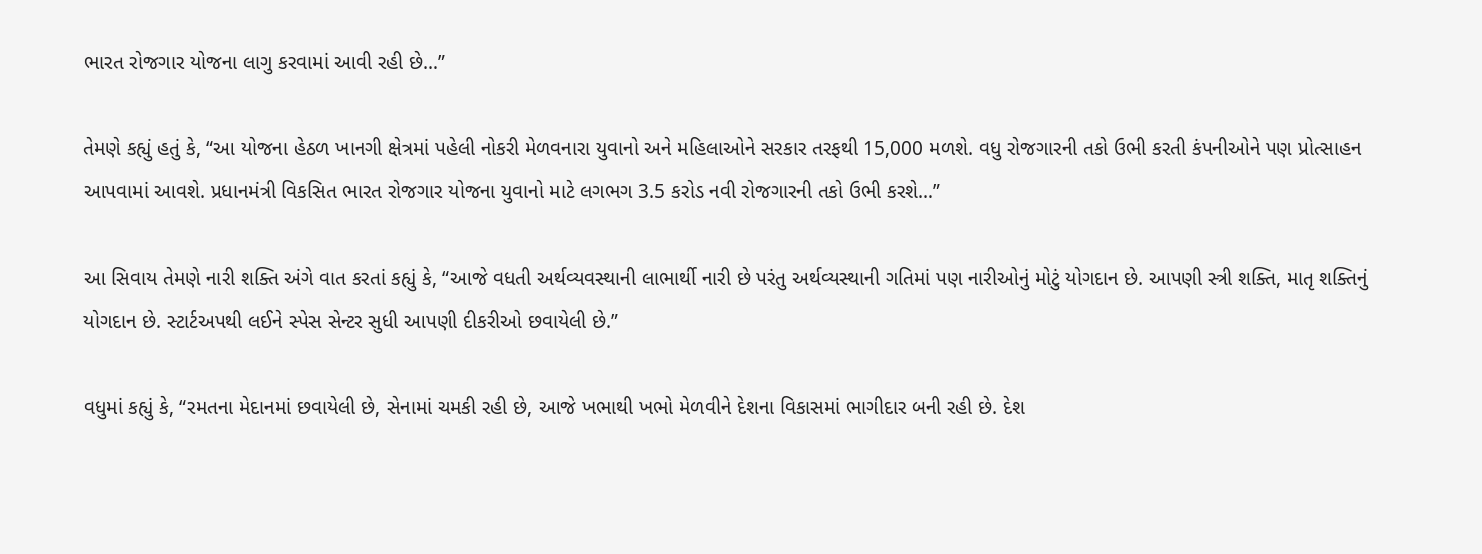ભારત રોજગાર યોજના લાગુ કરવામાં આવી રહી છે…”

તેમણે કહ્યું હતું કે, “આ યોજના હેઠળ ખાનગી ક્ષેત્રમાં પહેલી નોકરી મેળવનારા યુવાનો અને મહિલાઓને સરકાર તરફથી 15,000 મળશે. વધુ રોજગારની તકો ઉભી કરતી કંપનીઓને પણ પ્રોત્સાહન આપવામાં આવશે. પ્રધાનમંત્રી વિકસિત ભારત રોજગાર યોજના યુવાનો માટે લગભગ 3.5 કરોડ નવી રોજગારની તકો ઉભી કરશે…”

આ સિવાય તેમણે નારી શક્તિ અંગે વાત કરતાં કહ્યું કે, “આજે વધતી અર્થવ્યવસ્થાની લાભાર્થી નારી છે પરંતુ અર્થવ્યસ્થાની ગતિમાં પણ નારીઓનું મોટું યોગદાન છે. આપણી સ્ત્રી શક્તિ, માતૃ શક્તિનું યોગદાન છે. સ્ટાર્ટઅપથી લઈને સ્પેસ સેન્ટર સુધી આપણી દીકરીઓ છવાયેલી છે.”

વધુમાં કહ્યું કે, “રમતના મેદાનમાં છવાયેલી છે, સેનામાં ચમકી રહી છે, આજે ખભાથી ખભો મેળવીને દેશના વિકાસમાં ભાગીદાર બની રહી છે. દેશ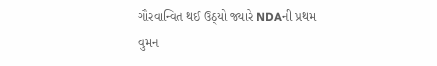ગૌરવાન્વિત થઈ ઉઠ્યો જ્યારે NDAની પ્રથમ વુમન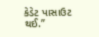કેડેટ પાસાઉટ થઈ.”